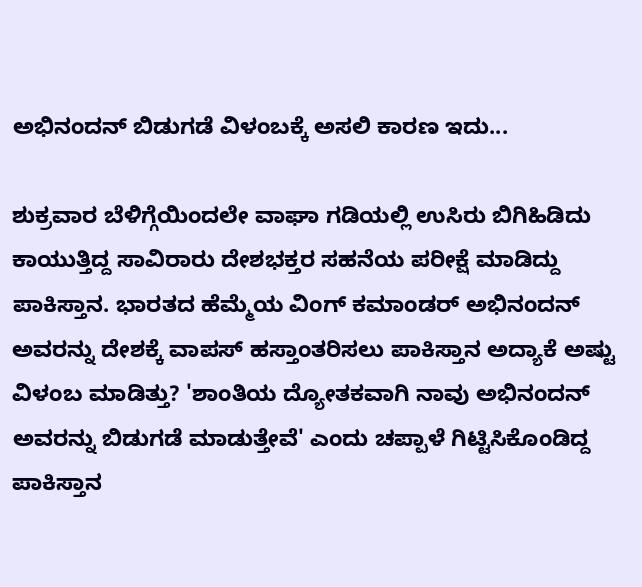ಅಭಿನಂದನ್ ಬಿಡುಗಡೆ ವಿಳಂಬಕ್ಕೆ ಅಸಲಿ ಕಾರಣ ಇದು...

ಶುಕ್ರವಾರ ಬೆಳಿಗ್ಗೆಯಿಂದಲೇ ವಾಘಾ ಗಡಿಯಲ್ಲಿ ಉಸಿರು ಬಿಗಿಹಿಡಿದು ಕಾಯುತ್ತಿದ್ದ ಸಾವಿರಾರು ದೇಶಭಕ್ತರ ಸಹನೆಯ ಪರೀಕ್ಷೆ ಮಾಡಿದ್ದು ಪಾಕಿಸ್ತಾನ. ಭಾರತದ ಹೆಮ್ಮೆಯ ವಿಂಗ್ ಕಮಾಂಡರ್ ಅಭಿನಂದನ್ ಅವರನ್ನು ದೇಶಕ್ಕೆ ವಾಪಸ್ ಹಸ್ತಾಂತರಿಸಲು ಪಾಕಿಸ್ತಾನ ಅದ್ಯಾಕೆ ಅಷ್ಟು ವಿಳಂಬ ಮಾಡಿತ್ತು? 'ಶಾಂತಿಯ ದ್ಯೋತಕವಾಗಿ ನಾವು ಅಭಿನಂದನ್ ಅವರನ್ನು ಬಿಡುಗಡೆ ಮಾಡುತ್ತೇವೆ' ಎಂದು ಚಪ್ಪಾಳೆ ಗಿಟ್ಟಿಸಿಕೊಂಡಿದ್ದ ಪಾಕಿಸ್ತಾನ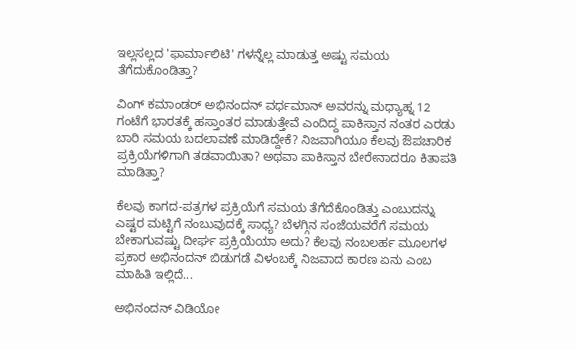ಇಲ್ಲಸಲ್ಲದ 'ಫಾರ್ಮಾಲಿಟಿ' ಗಳನ್ನೆಲ್ಲ ಮಾಡುತ್ತ ಅಷ್ಟು ಸಮಯ ತೆಗೆದುಕೊಂಡಿತ್ತಾ?

ವಿಂಗ್ ಕಮಾಂಡರ್ ಅಭಿನಂದನ್ ವರ್ಧಮಾನ್ ಅವರನ್ನು ಮಧ್ಯಾಹ್ನ 12 ಗಂಟೆಗೆ ಭಾರತಕ್ಕೆ ಹಸ್ತಾಂತರ ಮಾಡುತ್ತೇವೆ ಎಂದಿದ್ದ ಪಾಕಿಸ್ತಾನ ನಂತರ ಎರಡು ಬಾರಿ ಸಮಯ ಬದಲಾವಣೆ ಮಾಡಿದ್ದೇಕೆ? ನಿಜವಾಗಿಯೂ ಕೆಲವು ಔಪಚಾರಿಕ ಪ್ರಕ್ರಿಯೆಗಳಿಗಾಗಿ ತಡವಾಯಿತಾ? ಅಥವಾ ಪಾಕಿಸ್ತಾನ ಬೇರೇನಾದರೂ ಕಿತಾಪತಿ ಮಾಡಿತ್ತಾ?

ಕೆಲವು ಕಾಗದ-ಪತ್ರಗಳ ಪ್ರಕ್ರಿಯೆಗೆ ಸಮಯ ತೆಗೆದೆಕೊಂಡಿತ್ತು ಎಂಬುದನ್ನು ಎಷ್ಟರ ಮಟ್ಟಿಗೆ ನಂಬುವುದಕ್ಕೆ ಸಾಧ್ಯ? ಬೆಳಗ್ಗಿನ ಸಂಜೆಯವರೆಗೆ ಸಮಯ ಬೇಕಾಗುವಷ್ಟು ದೀರ್ಘ ಪ್ರಕ್ರಿಯೆಯಾ ಅದು? ಕೆಲವು ನಂಬಲರ್ಹ ಮೂಲಗಳ ಪ್ರಕಾರ ಅಭಿನಂದನ್ ಬಿಡುಗಡೆ ವಿಳಂಬಕ್ಕೆ ನಿಜವಾದ ಕಾರಣ ಏನು ಎಂಬ ಮಾಹಿತಿ ಇಲ್ಲಿದೆ...

ಅಭಿನಂದನ್ ವಿಡಿಯೋ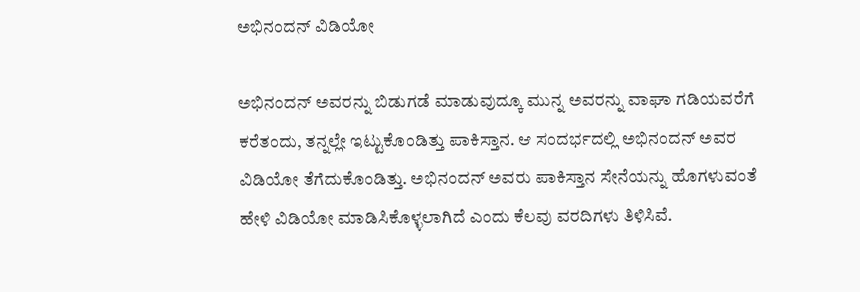ಅಭಿನಂದನ್ ವಿಡಿಯೋ

ಅಭಿನಂದನ್ ಅವರನ್ನು ಬಿಡುಗಡೆ ಮಾಡುವುದ್ಕೂ ಮುನ್ನ ಅವರನ್ನು ವಾಘಾ ಗಡಿಯವರೆಗೆ ಕರೆತಂದು, ತನ್ನಲ್ಲೇ ಇಟ್ಟುಕೊಂಡಿತ್ತು ಪಾಕಿಸ್ತಾನ. ಆ ಸಂದರ್ಭದಲ್ಲಿ ಅಭಿನಂದನ್ ಅವರ ವಿಡಿಯೋ ತೆಗೆದುಕೊಂಡಿತ್ತು. ಅಭಿನಂದನ್ ಅವರು ಪಾಕಿಸ್ತಾನ ಸೇನೆಯನ್ನು ಹೊಗಳುವಂತೆ ಹೇಳಿ ವಿಡಿಯೋ ಮಾಡಿಸಿಕೊಳ್ಳಲಾಗಿದೆ ಎಂದು ಕೆಲವು ವರದಿಗಳು ತಿಳಿಸಿವೆ.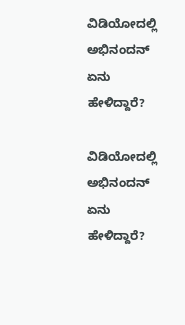ವಿಡಿಯೋದಲ್ಲಿ ಅಭಿನಂದನ್ ಏನು ಹೇಳಿದ್ದಾರೆ?

ವಿಡಿಯೋದಲ್ಲಿ ಅಭಿನಂದನ್ ಏನು ಹೇಳಿದ್ದಾರೆ?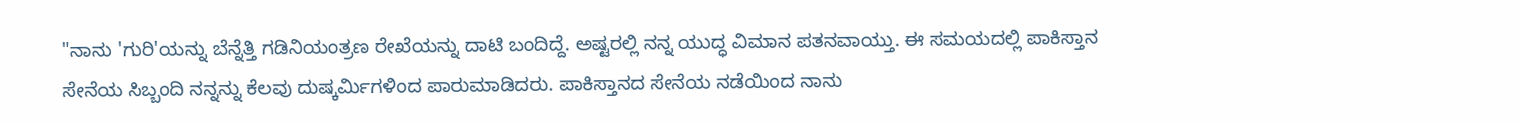"ನಾನು 'ಗುರಿ'ಯನ್ನು ಬೆನ್ನೆತ್ತಿ ಗಡಿನಿಯಂತ್ರಣ ರೇಖೆಯನ್ನು ದಾಟಿ ಬಂದಿದ್ದೆ. ಅಷ್ಟರಲ್ಲಿ ನನ್ನ ಯುದ್ಧ ವಿಮಾನ ಪತನವಾಯ್ತು. ಈ ಸಮಯದಲ್ಲಿ ಪಾಕಿಸ್ತಾನ ಸೇನೆಯ ಸಿಬ್ಬಂದಿ ನನ್ನನ್ನು ಕೆಲವು ದುಷ್ಕರ್ಮಿಗಳಿಂದ ಪಾರುಮಾಡಿದರು. ಪಾಕಿಸ್ತಾನದ ಸೇನೆಯ ನಡೆಯಿಂದ ನಾನು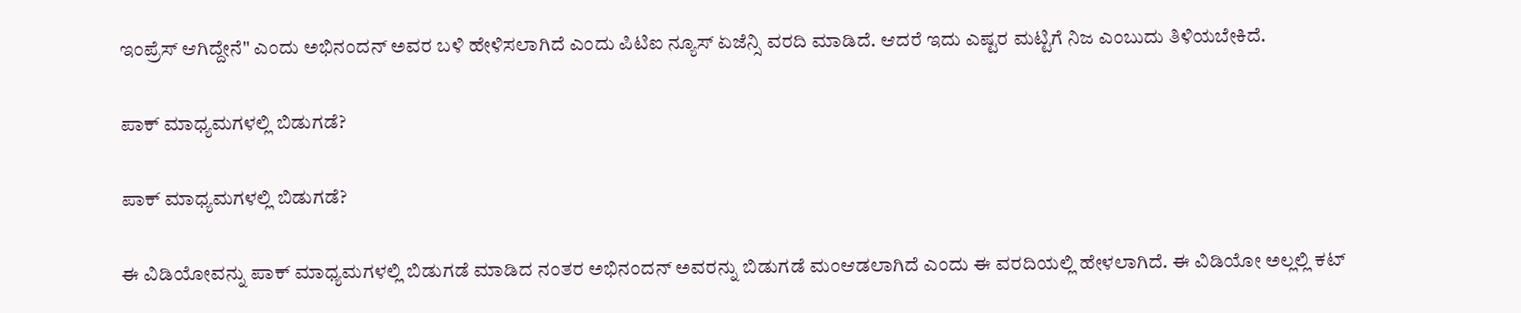ಇಂಪ್ರೆಸ್ ಆಗಿದ್ದೇನೆ" ಎಂದು ಅಭಿನಂದನ್ ಅವರ ಬಳಿ ಹೇಳಿಸಲಾಗಿದೆ ಎಂದು ಪಿಟಿಐ ನ್ಯೂಸ್ ಏಜೆನ್ಸಿ ವರದಿ ಮಾಡಿದೆ. ಆದರೆ ಇದು ಎಷ್ಟರ ಮಟ್ಟಿಗೆ ನಿಜ ಎಂಬುದು ತಿಳಿಯಬೇಕಿದೆ.

ಪಾಕ್ ಮಾಧ್ಯಮಗಳಲ್ಲಿ ಬಿಡುಗಡೆ?

ಪಾಕ್ ಮಾಧ್ಯಮಗಳಲ್ಲಿ ಬಿಡುಗಡೆ?

ಈ ವಿಡಿಯೋವನ್ನು ಪಾಕ್ ಮಾಧ್ಯಮಗಳಲ್ಲಿ ಬಿಡುಗಡೆ ಮಾಡಿದ ನಂತರ ಅಭಿನಂದನ್ ಅವರನ್ನು ಬಿಡುಗಡೆ ಮಂಆಡಲಾಗಿದೆ ಎಂದು ಈ ವರದಿಯಲ್ಲಿ ಹೇಳಲಾಗಿದೆ. ಈ ವಿಡಿಯೋ ಅಲ್ಲಲ್ಲಿ ಕಟ್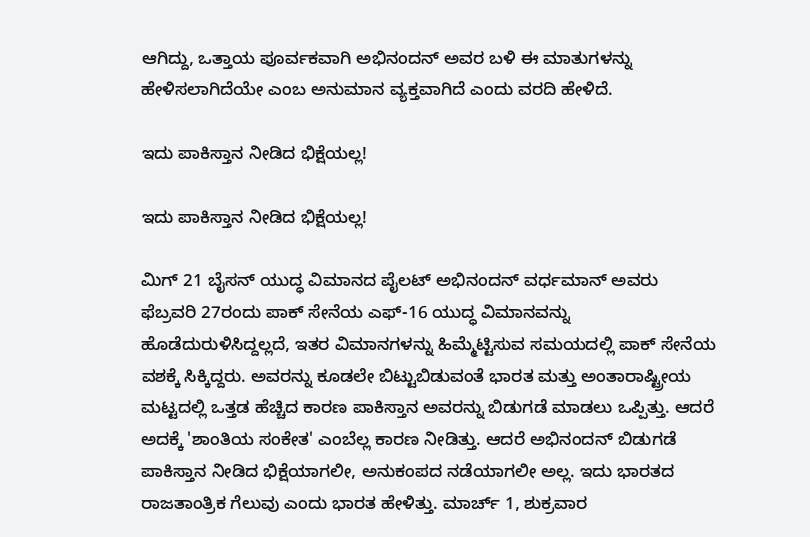ಆಗಿದ್ದು, ಒತ್ತಾಯ ಪೂರ್ವಕವಾಗಿ ಅಭಿನಂದನ್ ಅವರ ಬಳಿ ಈ ಮಾತುಗಳನ್ನು ಹೇಳಿಸಲಾಗಿದೆಯೇ ಎಂಬ ಅನುಮಾನ ವ್ಯಕ್ತವಾಗಿದೆ ಎಂದು ವರದಿ ಹೇಳಿದೆ.

ಇದು ಪಾಕಿಸ್ತಾನ ನೀಡಿದ ಭಿಕ್ಷೆಯಲ್ಲ!

ಇದು ಪಾಕಿಸ್ತಾನ ನೀಡಿದ ಭಿಕ್ಷೆಯಲ್ಲ!

ಮಿಗ್ 21 ಬೈಸನ್ ಯುದ್ಧ ವಿಮಾನದ ಪೈಲಟ್ ಅಭಿನಂದನ್ ವರ್ಧಮಾನ್ ಅವರು ಫೆಬ್ರವರಿ 27ರಂದು ಪಾಕ್ ಸೇನೆಯ ಎಫ್-16 ಯುದ್ಧ ವಿಮಾನವನ್ನು ಹೊಡೆದುರುಳಿಸಿದ್ದಲ್ಲದೆ, ಇತರ ವಿಮಾನಗಳನ್ನು ಹಿಮ್ಮೆಟ್ಟಿಸುವ ಸಮಯದಲ್ಲಿ ಪಾಕ್ ಸೇನೆಯ ವಶಕ್ಕೆ ಸಿಕ್ಕಿದ್ದರು. ಅವರನ್ನು ಕೂಡಲೇ ಬಿಟ್ಟುಬಿಡುವಂತೆ ಭಾರತ ಮತ್ತು ಅಂತಾರಾಷ್ಟ್ರೀಯ ಮಟ್ಟದಲ್ಲಿ ಒತ್ತಡ ಹೆಚ್ಚಿದ ಕಾರಣ ಪಾಕಿಸ್ತಾನ ಅವರನ್ನು ಬಿಡುಗಡೆ ಮಾಡಲು ಒಪ್ಪಿತ್ತು. ಆದರೆ ಅದಕ್ಕೆ 'ಶಾಂತಿಯ ಸಂಕೇತ' ಎಂಬೆಲ್ಲ ಕಾರಣ ನೀಡಿತ್ತು. ಆದರೆ ಅಭಿನಂದನ್ ಬಿಡುಗಡೆ ಪಾಕಿಸ್ತಾನ ನೀಡಿದ ಭಿಕ್ಷೆಯಾಗಲೀ, ಅನುಕಂಪದ ನಡೆಯಾಗಲೀ ಅಲ್ಲ. ಇದು ಭಾರತದ ರಾಜತಾಂತ್ರಿಕ ಗೆಲುವು ಎಂದು ಭಾರತ ಹೇಳಿತ್ತು. ಮಾರ್ಚ್ 1, ಶುಕ್ರವಾರ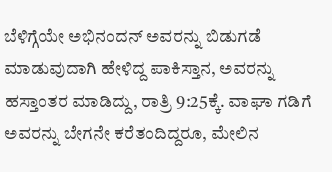ಬೆಳಿಗ್ಗೆಯೇ ಅಭಿನಂದನ್ ಅವರನ್ನು ಬಿಡುಗಡೆ ಮಾಡುವುದಾಗಿ ಹೇಳಿದ್ದ ಪಾಕಿಸ್ತಾನ, ಅವರನ್ನು ಹಸ್ತಾಂತರ ಮಾಡಿದ್ದು, ರಾತ್ರಿ 9:25ಕ್ಕೆ. ವಾಘಾ ಗಡಿಗೆ ಅವರನ್ನು ಬೇಗನೇ ಕರೆತಂದಿದ್ದರೂ, ಮೇಲಿನ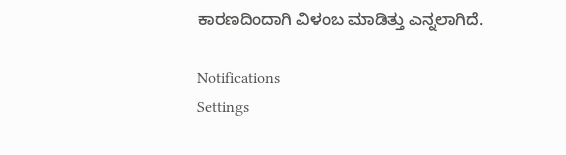ಕಾರಣದಿಂದಾಗಿ ವಿಳಂಬ ಮಾಡಿತ್ತು ಎನ್ನಲಾಗಿದೆ.

Notifications
Settings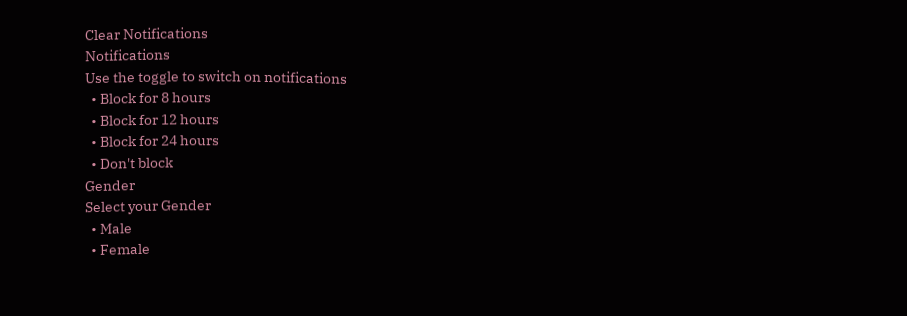Clear Notifications
Notifications
Use the toggle to switch on notifications
  • Block for 8 hours
  • Block for 12 hours
  • Block for 24 hours
  • Don't block
Gender
Select your Gender
  • Male
  • Female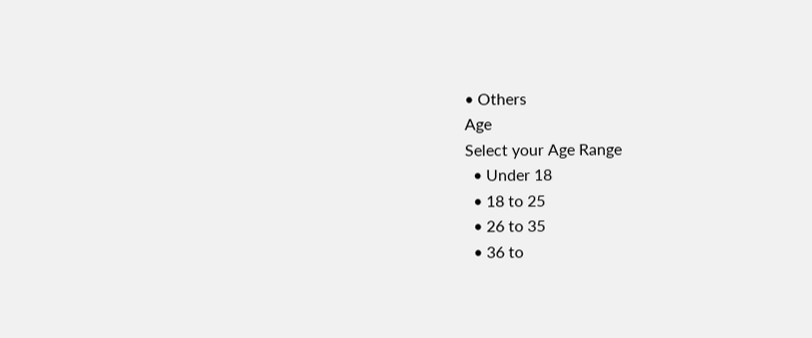• Others
Age
Select your Age Range
  • Under 18
  • 18 to 25
  • 26 to 35
  • 36 to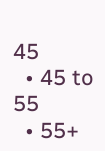45
  • 45 to 55
  • 55+